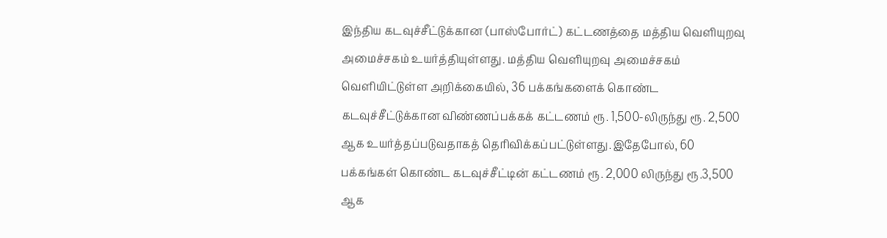இந்திய கடவுச்சீட்டுக்கான (பாஸ்போர்ட்) கட்டணத்தை மத்திய வெளியுறவு அமைச்சகம் உயர்த்தியுள்ளது. மத்திய வெளியுறவு அமைச்சகம் வெளியிட்டுள்ள அறிக்கையில், 36 பக்கங்களைக் கொண்ட கடவுச்சீட்டுக்கான விண்ணப்பக்கக் கட்டணம் ரூ. 1,500-லிருந்து ரூ. 2,500 ஆக உயர்த்தப்படுவதாகத் தெரிவிக்கப்பட்டுள்ளது.இதேபோல், 60 பக்கங்கள் கொண்ட கடவுச்சீட்டின் கட்டணம் ரூ. 2,000 லிருந்து ரூ.3,500 ஆக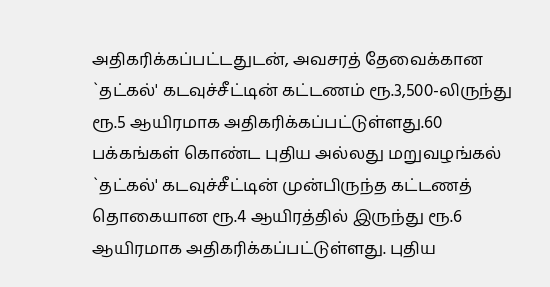அதிகரிக்கப்பட்டதுடன், அவசரத் தேவைக்கான `தட்கல்' கடவுச்சீட்டின் கட்டணம் ரூ.3,500-லிருந்து ரூ.5 ஆயிரமாக அதிகரிக்கப்பட்டுள்ளது.60 பக்கங்கள் கொண்ட புதிய அல்லது மறுவழங்கல் `தட்கல்' கடவுச்சீட்டின் முன்பிருந்த கட்டணத் தொகையான ரூ.4 ஆயிரத்தில் இருந்து ரூ.6 ஆயிரமாக அதிகரிக்கப்பட்டுள்ளது. புதிய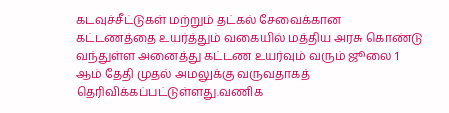கடவுச்சீட்டுகள் மற்றும் தட்கல் சேவைக்கான கட்டணத்தை உயர்த்தும் வகையில் மத்திய அரசு கொண்டு வந்துள்ள அனைத்து கட்டண உயர்வும் வரும் ஜூலை 1 ஆம் தேதி முதல் அமலுக்கு வருவதாகத் தெரிவிக்கப்பட்டுள்ளது.வணிக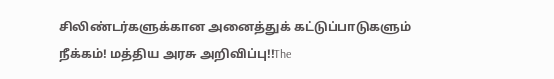சிலிண்டர்களுக்கான அனைத்துக் கட்டுப்பாடுகளும் நீக்கம்! மத்திய அரசு அறிவிப்பு!!The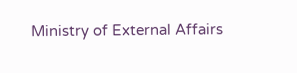Ministry of External Affairs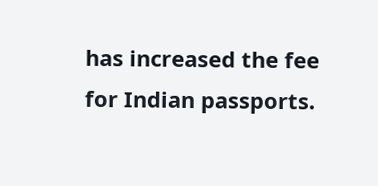has increased the fee for Indian passports.